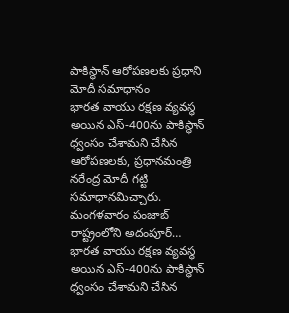పాకిస్థాన్ ఆరోపణలకు ప్రధాని మోదీ సమాధానం
భారత వాయు రక్షణ వ్యవస్థ అయిన ఎస్-400ను పాకిస్థాన్ ధ్వంసం చేశామని చేసిన ఆరోపణలకు, ప్రధానమంత్రి నరేంద్ర మోదీ గట్టి సమాధానమిచ్చారు. మంగళవారం పంజాబ్ రాష్ట్రంలోని అదంపూర్…
భారత వాయు రక్షణ వ్యవస్థ అయిన ఎస్-400ను పాకిస్థాన్ ధ్వంసం చేశామని చేసిన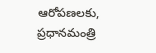ఆరోపణలకు, ప్రధానమంత్రి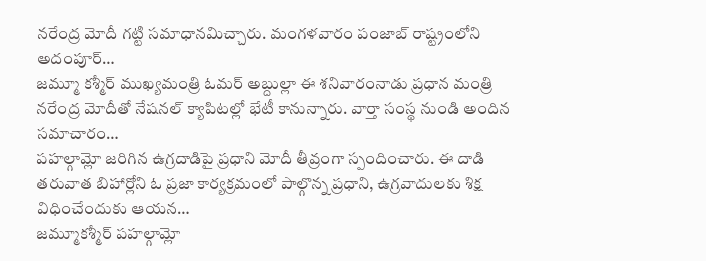నరేంద్ర మోదీ గట్టి సమాధానమిచ్చారు. మంగళవారం పంజాబ్ రాష్ట్రంలోని అదంపూర్…
జమ్మూ కశ్మీర్ ముఖ్యమంత్రి ఓమర్ అబ్దుల్లా ఈ శనివారంనాడు ప్రధాన మంత్రి నరేంద్ర మోదీతో నేషనల్ క్యాపిటల్లో భేటీ కానున్నారు. వార్తా సంస్థ నుండి అందిన సమాచారం…
పహల్గామ్లో జరిగిన ఉగ్రదాడిపై ప్రధాని మోదీ తీవ్రంగా స్పందించారు. ఈ దాడి తరువాత బిహార్లోని ఓ ప్రజా కార్యక్రమంలో పాల్గొన్న ప్రధాని, ఉగ్రవాదులకు శిక్ష విధించేందుకు ఆయన…
జమ్మూకశ్మీర్ పహల్గామ్లో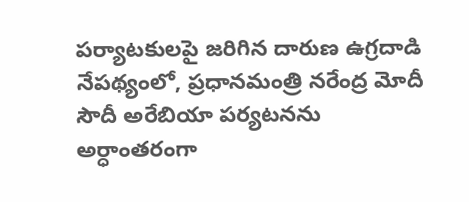పర్యాటకులపై జరిగిన దారుణ ఉగ్రదాడి నేపథ్యంలో, ప్రధానమంత్రి నరేంద్ర మోదీ సౌదీ అరేబియా పర్యటనను అర్ధాంతరంగా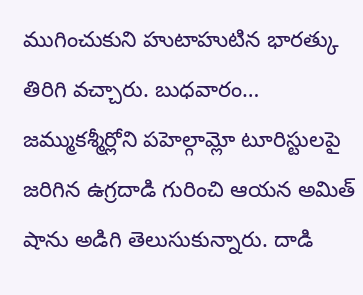ముగించుకుని హుటాహుటిన భారత్కు తిరిగి వచ్చారు. బుధవారం…
జమ్ముకశ్మీర్లోని పహెల్గామ్లో టూరిస్టులపై జరిగిన ఉగ్రదాడి గురించి ఆయన అమిత్ షాను అడిగి తెలుసుకున్నారు. దాడి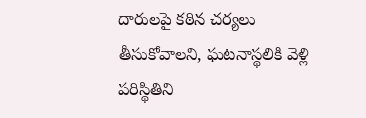దారులపై కఠిన చర్యలు తీసుకోవాలని, ఘటనాస్థలికి వెళ్లి పరిస్థితిని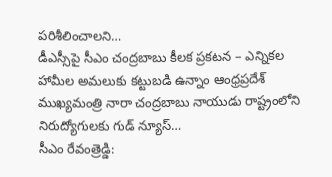పరిశీలించాలని…
డీఎస్సీపై సీఎం చంద్రబాబు కీలక ప్రకటన – ఎన్నికల హామీల అమలుకు కట్టుబడి ఉన్నాం ఆంధ్రప్రదేశ్ ముఖ్యమంత్రి నారా చంద్రబాబు నాయుడు రాష్ట్రంలోని నిరుద్యోగులకు గుడ్ న్యూస్…
సీఎం రేవంత్రెడ్డి: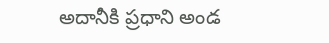అదానీకి ప్రధాని అండ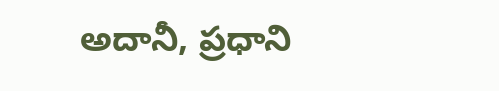అదానీ, ప్రధాని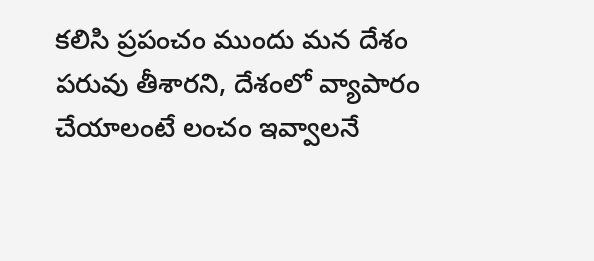కలిసి ప్రపంచం ముందు మన దేశం పరువు తీశారని, దేశంలో వ్యాపారం చేయాలంటే లంచం ఇవ్వాలనే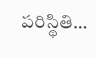పరిస్థితి…